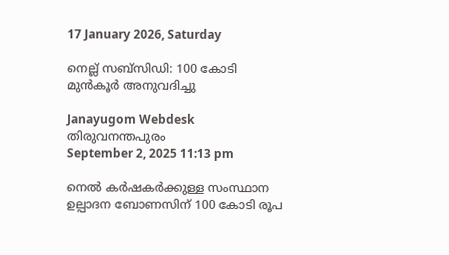17 January 2026, Saturday

നെല്ല് സബ്സിഡി: 100 കോടി മുൻകൂർ അനുവദിച്ചു

Janayugom Webdesk
തിരുവനന്തപുരം
September 2, 2025 11:13 pm

നെൽ കർഷകർക്കുള്ള സംസ്ഥാന ഉല്പാദന ബോണസിന് 100 കോടി രൂപ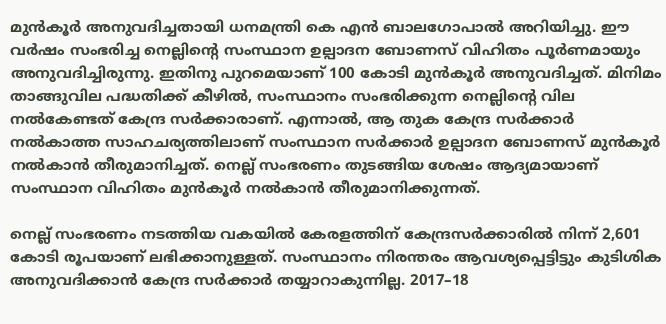മുൻകൂർ അനുവദിച്ചതായി ധനമന്ത്രി കെ എൻ ബാലഗോപാൽ അറിയിച്ചു. ഈ വർഷം സംഭരിച്ച നെല്ലിന്റെ സംസ്ഥാന ഉല്പാദന ബോണസ് വിഹിതം പൂർണമായും അനുവദിച്ചിരുന്നു. ഇതിനു പുറമെയാണ് 100 കോടി മുൻകൂർ അനുവദിച്ചത്. മിനിമം താങ്ങുവില പദ്ധതിക്ക് കീഴിൽ, സംസ്ഥാനം സംഭരിക്കുന്ന നെല്ലിന്റെ വില നൽകേണ്ടത് കേന്ദ്ര സർക്കാരാണ്. എന്നാൽ, ആ തുക കേന്ദ്ര സർക്കാർ നല്‍കാത്ത സാഹചര്യത്തിലാണ് സംസ്ഥാന സർക്കാർ ഉല്പാദന ബോണസ് മുൻകൂർ നൽകാൻ തീരുമാനിച്ചത്. നെല്ല് സംഭരണം തുടങ്ങിയ ശേഷം ആദ്യമായാണ് സംസ്ഥാന വിഹിതം മുൻകൂർ നൽകാൻ തീരുമാനിക്കുന്നത്.

നെല്ല് സംഭരണം നടത്തിയ വകയിൽ കേരളത്തിന് കേന്ദ്രസർക്കാരിൽ നിന്ന് 2,601 കോടി രൂപയാണ് ലഭിക്കാനുള്ളത്. സംസ്ഥാനം നിരന്തരം ആവശ്യപ്പെട്ടിട്ടും കുടിശിക അനുവദിക്കാൻ കേന്ദ്ര സർക്കാർ തയ്യാറാകുന്നില്ല. 2017–18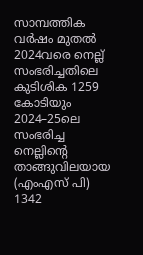സാമ്പത്തിക വർഷം മുതൽ 2024വരെ നെല്ല് സംഭരിച്ചതിലെ കുടിശിക 1259 കോടിയും 2024–25ലെ സംഭരിച്ച നെല്ലിന്റെ താങ്ങുവിലയായ (എംഎസ് പി) 1342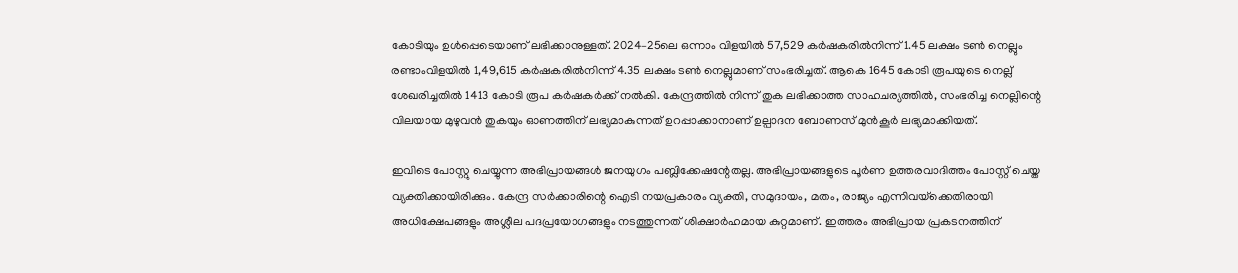കോടിയും ഉൾപ്പെടെയാണ് ലഭിക്കാനുള്ളത്. 2024–25ലെ ഒന്നാം വിളയിൽ 57,529 കർഷകരിൽനിന്ന് 1.45 ലക്ഷം ടൺ നെല്ലും രണ്ടാംവിളയിൽ 1,49,615 കർഷകരിൽനിന്ന് 4.35 ലക്ഷം ടൺ നെല്ലുമാണ് സംഭരിച്ചത്. ആകെ 1645 കോടി രൂപയുടെ നെല്ല് ശേഖരിച്ചതിൽ 1413 കോടി രൂപ കർഷകർക്ക് നൽകി. കേന്ദ്രത്തിൽ നിന്ന് തുക ലഭിക്കാത്ത സാഹചര്യത്തിൽ, സംഭരിച്ച നെല്ലിന്റെ വിലയായ മുഴുവൻ തുകയും ഓണത്തിന് ലഭ്യമാകുന്നത് ഉറപ്പാക്കാനാണ് ഉല്പാദന ബോണസ് മുൻകൂർ ലഭ്യമാക്കിയത്.

ഇവിടെ പോസ്റ്റു ചെയ്യുന്ന അഭിപ്രായങ്ങള്‍ ജനയുഗം പബ്ലിക്കേഷന്റേതല്ല. അഭിപ്രായങ്ങളുടെ പൂര്‍ണ ഉത്തരവാദിത്തം പോസ്റ്റ് ചെയ്ത വ്യക്തിക്കായിരിക്കും. കേന്ദ്ര സര്‍ക്കാരിന്റെ ഐടി നയപ്രകാരം വ്യക്തി, സമുദായം, മതം, രാജ്യം എന്നിവയ്‌ക്കെതിരായി അധിക്ഷേപങ്ങളും അശ്ലീല പദപ്രയോഗങ്ങളും നടത്തുന്നത് ശിക്ഷാര്‍ഹമായ കുറ്റമാണ്. ഇത്തരം അഭിപ്രായ പ്രകടനത്തിന്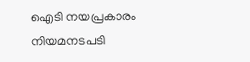ഐടി നയപ്രകാരം നിയമനടപടി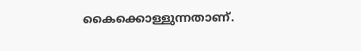കൈക്കൊള്ളുന്നതാണ്.